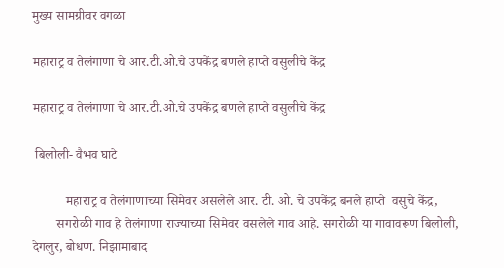मुख्य सामग्रीवर वगळा

महाराट्र व तेलंगाणा चे आर.टी.ओ.चे उपकेंद्र बणले हाप्ते वसुलीचे केंद्र

महाराट्र व तेलंगाणा चे आर.टी.ओ.चे उपकेंद्र बणले हाप्ते वसुलीचे केंद्र

 बिलोली- वैभव घाटे

          महाराट्र व तेलंगाणाच्या सिमेवर असलेले आर. टी. ओ. चे उपकेंद्र बनले हाप्ते  वसुचे केंद्र,
       सगरोळी गाव हे तेलंगाणा राज्याच्या सिमेवर वसलेले गाव आहे. सगरोळी या गावावरूण बिलोली, देगलुर, बोधण. निझामाबाद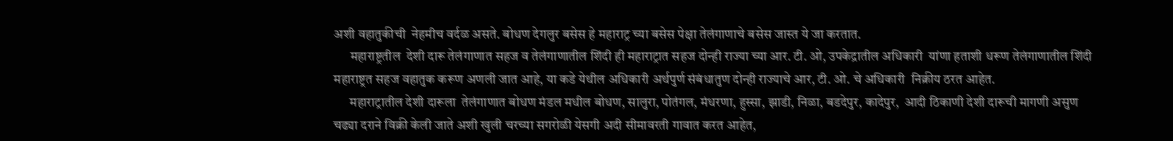अशी वहातुकीची  नेहमीच वर्दळ असते. बोधण देगलुर बसेस हे महाराट्र च्या बसेस पेक्षा तेलंगाणाचे बसेस जास्त ये जा करतात.
      महाराष्ट्रतील  देशी दारू तेलंगाणात सहज व तेलंगाणातील शिंदी ही महाराट्रात सहज दोन्ही राज्या च्या आर. टी. ओ, उपकेद्रातील अधिकारी  यांणा हताशी धरूण तेलंगाणातील शिंदी महाराष्ट्रत सहज वहातुक करूण अणली जात आहे, या कडे येथील अधिकारी अर्थपुर्ण संबंधातुण दोन्ही राज्याचे आर, टी. ओ. चे अधिकारी  निक्रीय ठरत आहेत.
      महाराट्रातील देशी दारूला  तेलंगाणात बोधण मंडल मधील बोधण, सालुरा, पोतंगल, मंधरणा, हुस्सा, झाडी, निळा, बडदेपुर, कादेपुर,  आदी ठिकाणी देशी दारूची मागणी असुण चढ्या दराने विक्री केली जाते अशी खुली चरच्या सगरोळी येसगी अदी सीमावरती गावात करत आहेत,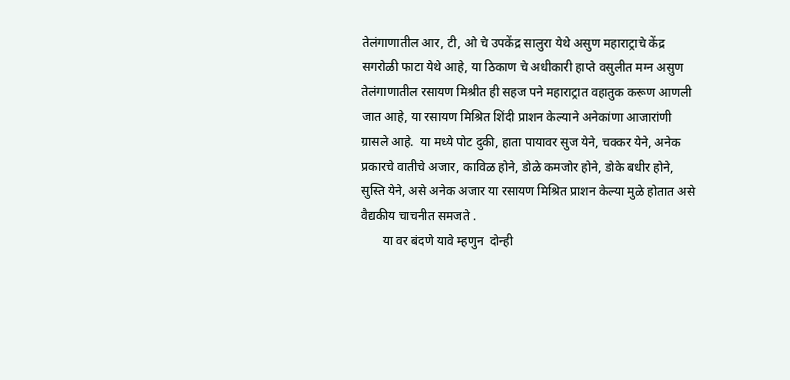तेलंगाणातील आर, टी, ओ चे उपकेंद्र सालुरा येथे असुण महाराट्राचे केंद्र सगरोळी फाटा येथे आहे, या ठिकाण चे अधीकारी हाप्ते वसुलीत मग्न असुण तेलंगाणातील रसायण मिश्रीत ही सहज पने महाराट्रात वहातुक करूण आणली जात आहे, या रसायण मिश्रित शिंदी प्राशन केल्याने अनेकांणा आजारांणी ग्रासले आहे.  या मध्ये पोट दुकी, हाता पायावर सुज येने, चक्कर येने, अनेक प्रकारचे वातीचे अजार, काविळ होने, डोळे कमजोर होने, डोके बधीर होने,  सुस्ति येने, असे अनेक अजार या रसायण मिश्रित प्राशन केल्या मुळे होतात असे वैद्यकीय चाचनीत समजते .
       या वर बंदणे यावे म्हणुन  दोन्ही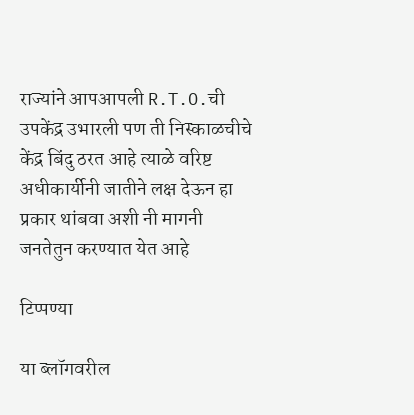राज्यांने आपआपली R.T.O.ची उपकेंद्र उभारली पण ती निस्काळचीचे केंद्र बिंदु ठरत आहे त्याळे वरिष्ट अधीकार्यीनी जातीने लक्ष देऊन हा प्रकार थांबवा अशी नी मागनी जनतेतुन करण्यात येत आहे

टिप्पण्या

या ब्लॉगवरील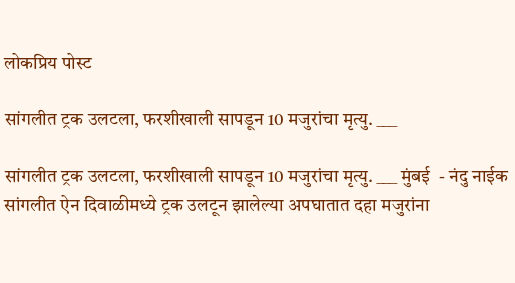लोकप्रिय पोस्ट

सांगलीत ट्रक उलटला, फरशीखाली सापडून 10 मजुरांचा मृत्यु. ___

सांगलीत ट्रक उलटला, फरशीखाली सापडून 10 मजुरांचा मृत्यु. ___ मुंबई  - नंदु नाईक सांगलीत ऐन दिवाळीमध्ये ट्रक उलटून झालेल्या अपघातात दहा मजुरांना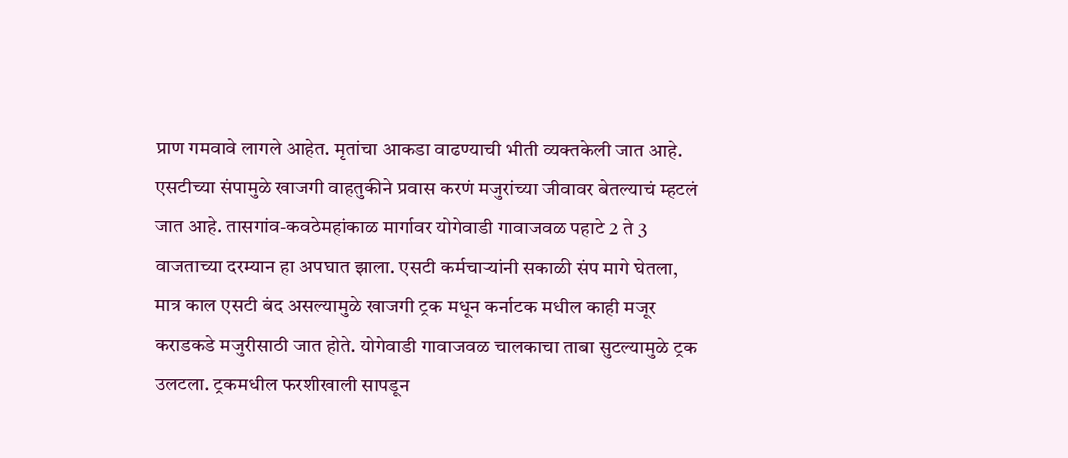प्राण गमवावे लागले आहेत. मृतांचा आकडा वाढण्याची भीती व्यक्तकेली जात आहे. एसटीच्या संपामुळे खाजगी वाहतुकीने प्रवास करणं मजुरांच्या जीवावर बेतल्याचं म्हटलं जात आहे. तासगांव-कवठेमहांकाळ मार्गावर योगेवाडी गावाजवळ पहाटे 2 ते 3 वाजताच्या दरम्यान हा अपघात झाला. एसटी कर्मचाऱ्यांनी सकाळी संप मागे घेतला, मात्र काल एसटी बंद असल्यामुळे खाजगी ट्रक मधून कर्नाटक मधील काही मजूर कराडकडे मजुरीसाठी जात होते. योगेवाडी गावाजवळ चालकाचा ताबा सुटल्यामुळे ट्रक उलटला. ट्रकमधील फरशीखाली सापडून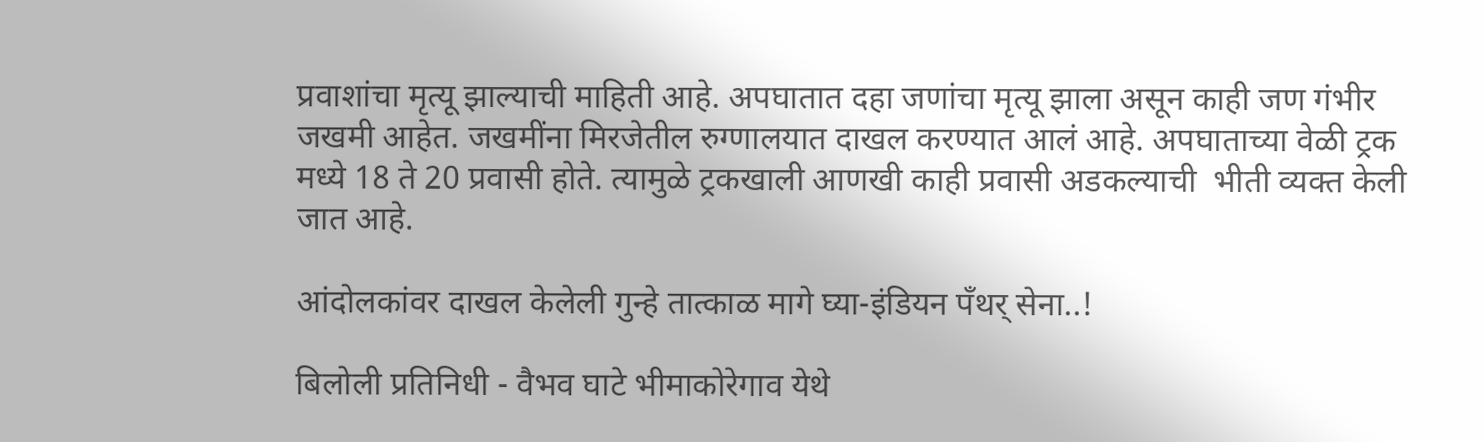प्रवाशांचा मृत्यू झाल्याची माहिती आहे. अपघातात दहा जणांचा मृत्यू झाला असून काही जण गंभीर जखमी आहेत. जखमींना मिरजेतील रुग्णालयात दाखल करण्यात आलं आहे. अपघाताच्या वेळी ट्रक मध्ये 18 ते 20 प्रवासी होते. त्यामुळे ट्रकखाली आणखी काही प्रवासी अडकल्याची  भीती व्यक्त केली जात आहे.

आंदोलकांवर दाखल केलेली गुन्हे तात्काळ मागे घ्या-इंडियन पँथर् सेना..!

बिलोली प्रतिनिधी - वैभव घाटे भीमाकोरेगाव येथे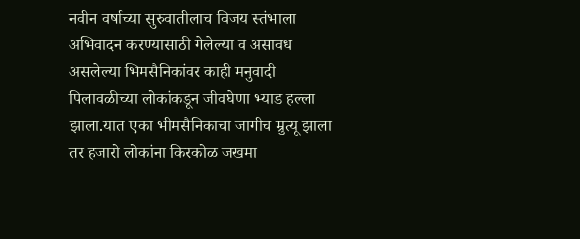नवीन वर्षाच्या सुरुवातीलाच विजय स्तंभाला अभिवादन करण्यासाठी गेलेल्या व असावध असलेल्या भिमसैनिकांवर काही मनुवादी पिलावळीच्या लोकांकडून जीवघेणा भ्याड हल्ला झाला.यात एका भीमसैनिकाचा जागीच म्रुत्यू झाला तर हजारो लोकांना किरकोळ जखमा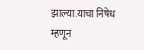झाल्या.याचा निषेध म्हणून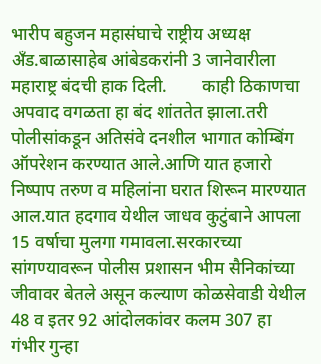भारीप बहुजन महासंघाचे राष्ट्रीय अध्यक्ष अँड.बाळासाहेब आंबेडकरांनी 3 जानेवारीला महाराष्ट्र बंदची हाक दिली.        काही ठिकाणचा अपवाद वगळता हा बंद शांततेत झाला.तरी पोलीसांकडून अतिसंवे दनशील भागात कोम्बिंग ऑपरेशन करण्यात आले.आणि यात हजारो निष्पाप तरुण व महिलांना घरात शिरून मारण्यात आल.यात हदगाव येथील जाधव कुटुंबाने आपला 15 वर्षाचा मुलगा गमावला.सरकारच्या सांगण्यावरून पोलीस प्रशासन भीम सैनिकांच्या जीवावर बेतले असून कल्याण कोळसेवाडी येथील 48 व इतर 92 आंदोलकांवर कलम 307 हा गंभीर गुन्हा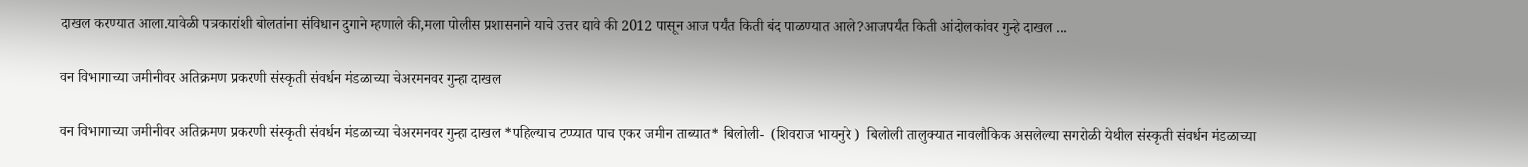दाखल करण्यात आला.यावेळी पत्रकारांशी बोलतांना संविधान दुगाने म्हणाले की,मला पोलीस प्रशासनाने याचे उत्तर द्यावे की 2012 पासून आज पर्यंत किती बंद पाळण्यात आले?आजपर्यंत किती आंदोलकांवर गुन्हे दाखल ...

वन विभागाच्या जमीनीवर अतिक्रमण प्रकरणी संस्कृती संवर्धन मंडळाच्या चेअरमनवर गुन्हा दाखल

वन विभागाच्या जमीनीवर अतिक्रमण प्रकरणी संस्कृती संवर्धन मंडळाच्या चेअरमनवर गुन्हा दाखल *पहिल्याच टप्प्यात पाच एकर जमीन ताब्यात* बिलोली-  (शिवराज भायनुरे )  बिलोली तालुक्यात नावलौकिक असलेल्या सगरोळी येथील संस्कृती संवर्धन मंडळाच्या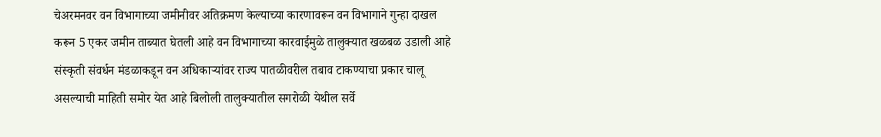चेअरमनवर वन विभागाच्या जमीनीवर अतिक्रमण केल्याच्या कारणावरून वन विभागाने गुन्हा दाखल करून 5 एकर जमीन ताब्यात घेतली आहे वन विभागाच्या कारवाईमुळे तालुक्यात खळबळ उडाली आहे संस्कृती संवर्धन मंडळाकडून वन अधिकार्‍यांवर राज्य पातळीवरील तबाव टाकण्याचा प्रकार चालू असल्याची माहिती समोर येत आहे बिलोली तालुक्यातील सगरोळी येथील सर्वे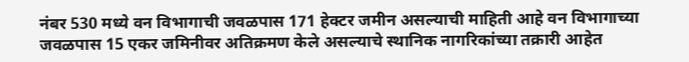नंबर 530 मध्ये वन विभागाची जवळपास 171 हेक्टर जमीन असल्याची माहिती आहे वन विभागाच्या जवळपास 15 एकर जमिनीवर अतिक्रमण केले असल्याचे स्थानिक नागरिकांच्या तक्रारी आहेत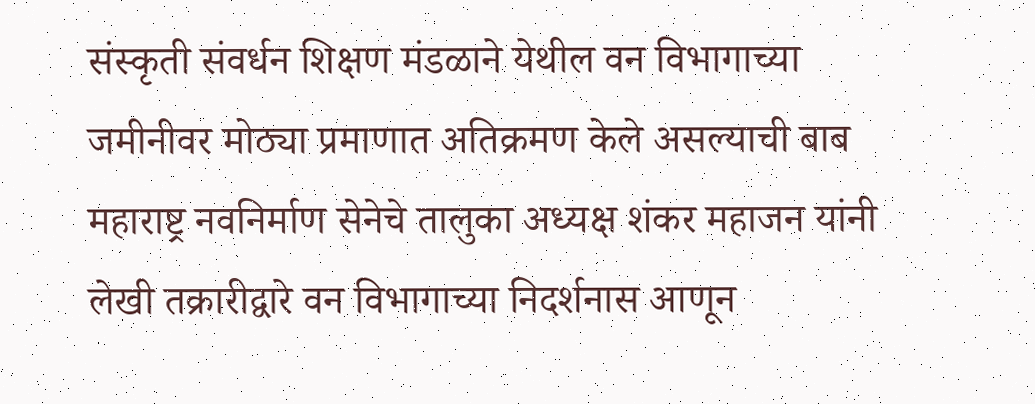संस्कृती संवर्धन शिक्षण मंडळाने येथील वन विभागाच्या जमीनीवर मोठ्या प्रमाणात अतिक्रमण केले असल्याची बाब महाराष्ट्र नवनिर्माण सेनेचे तालुका अध्यक्ष शंकर महाजन यांनी लेखी तक्रारीद्वारे वन विभागाच्या निदर्शनास आणून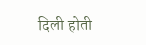दिली होती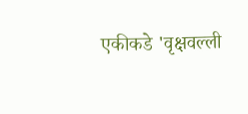एकीकडे 'वृक्षवल्ली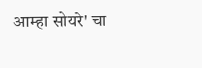आम्हा सोयरे' चा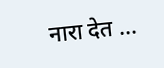नारा देत ...